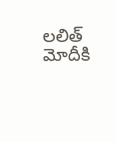లలిత్ మోదీకి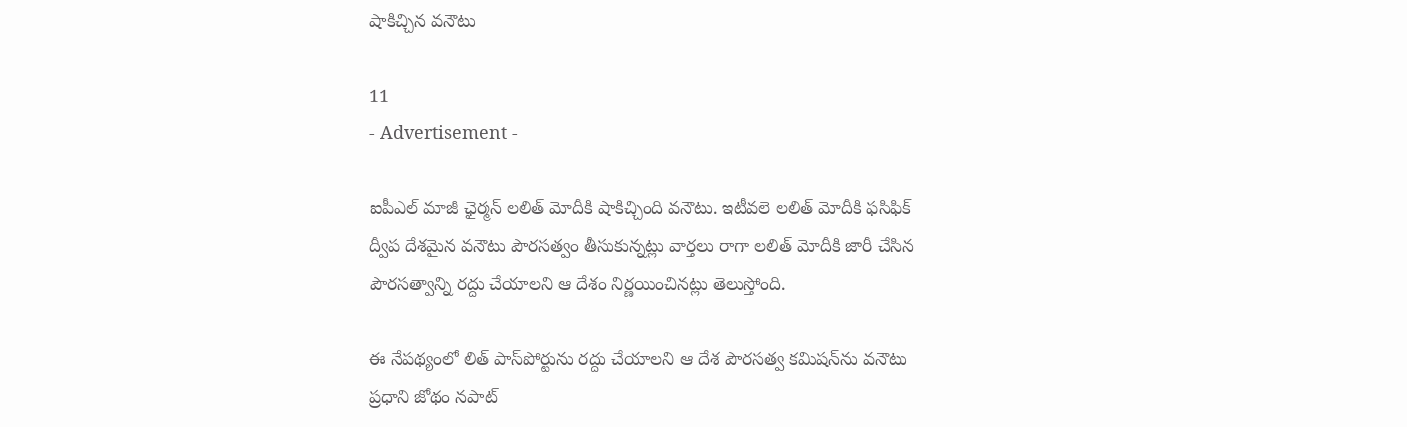షాకిచ్చిన వనౌటు

11
- Advertisement -

ఐపీఎల్ మాజీ ఛైర్మన్ లలిత్ మోదీకి షాకిచ్చింది వనౌటు. ఇటీవలె లలిత్ మోదీకి ఫసిఫిక్‌ ద్వీప దేశమైన వనౌటు పౌరసత్వం తీసుకున్నట్లు వార్తలు రాగా లలిత్‌ మోదీకి జారీ చేసిన పౌరసత్వాన్ని రద్దు చేయాలని ఆ దేశం నిర్ణయించినట్లు తెలుస్తోంది.

ఈ నేపథ్యంలో లిత్ పాస్‌పోర్టును రద్దు చేయాలని ఆ దేశ పౌరసత్వ కమిషన్‌ను వనౌటు ప్రధాని జోథం నపాట్‌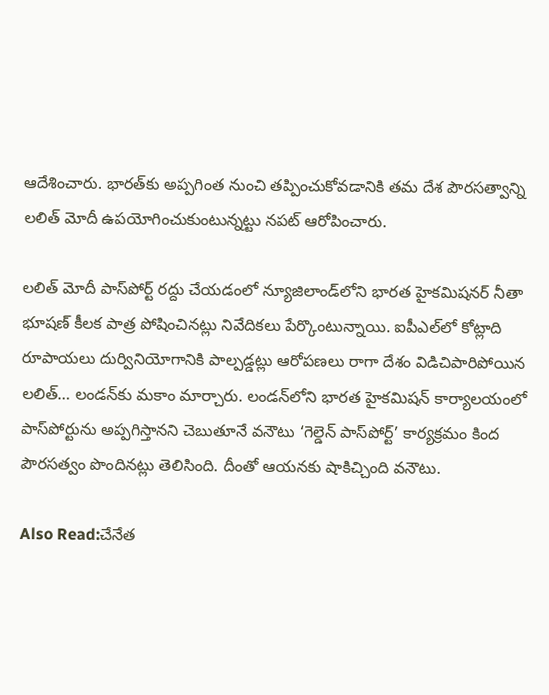ఆదేశించారు. భారత్‌కు అప్పగింత నుంచి తప్పించుకోవడానికి తమ దేశ పౌరసత్వాన్ని లలిత్ మోదీ ఉపయోగించుకుంటున్నట్టు నపట్ ఆరోపించారు.

లలిత్‌ మోదీ పాస్‌పోర్ట్ రద్దు చేయడంలో న్యూజిలాండ్‌లోని భారత హైకమిషనర్ నీతా భూషణ్ కీలక పాత్ర పోషించినట్లు నివేదికలు పేర్కొంటున్నాయి. ఐపీఎల్‌లో కోట్లాది రూపాయలు దుర్వినియోగానికి పాల్పడ్డట్లు ఆరోపణలు రాగా దేశం విడిచిపారిపోయిన లలిత్… లండన్‌కు మకాం మార్చారు. లండన్‌లోని భారత హైకమిషన్‌ కార్యాలయంలో పాస్‌పోర్టును అప్పగిస్తానని చెబుతూనే వనౌటు ‘గెల్డెన్‌ పాస్‌పోర్ట్‌’ కార్యక్రమం కింద పౌరసత్వం పొందినట్లు తెలిసింది. దీంతో ఆయనకు షాకిచ్చింది వనౌటు.

Also Read:చేనేత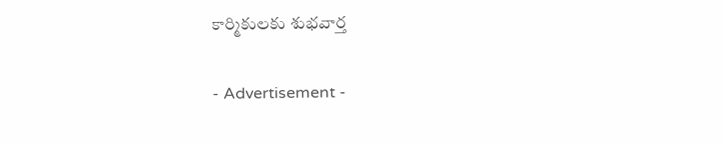కార్మికులకు శుభవార్త

- Advertisement -